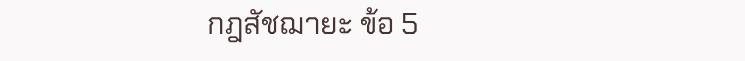กฎสัชฌายะ ข้อ 5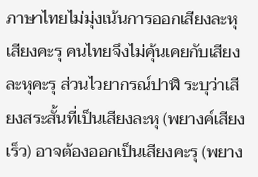ภาษาไทยไม่มุ่งเน้นการออกเสียงละหุ เสียงคะรุ คนไทยจึงไม่คุ้นเคยกับเสียงละหุคะรุ ส่วนไวยากรณ์ปาฬิ ระบุว่าเสียงสระสั้นที่เป็นเสียงละหุ (พยางค์เสียงเร็ว) อาจต้องออกเป็นเสียงคะรุ (พยาง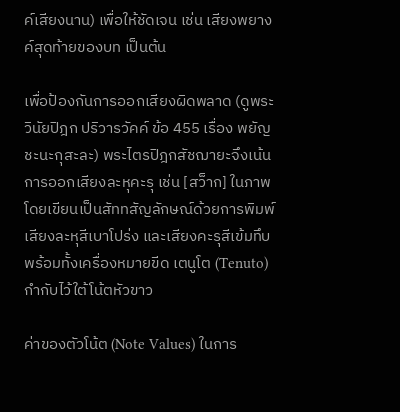ค์เสียงนาน) เพื่อให้ชัดเจน เช่น เสียงพยางค์สุดท้ายของบท เป็นต้น

เพื่อป้องกันการออกเสียงผิดพลาด (ดูพระวินัยปิฎก ปริวารวัคค์ ข้อ 455 เรื่อง พยัญชะนะกุสะละ) พระไตรปิฎกสัชฌายะจึงเน้นการออกเสียงละหุคะรุ เช่น [สว็าก] ในภาพ โดยเขียนเป็นสัททสัญลักษณ์ด้วยการพิมพ์เสียงละหุสีเบาโปร่ง และเสียงคะรุสีเข้มทึบ พร้อมทั้งเครื่องหมายขีด เตนูโต (Tenuto) กำกับไว้ใต้โน้ตหัวขาว

ค่าของตัวโน้ต (Note Values) ในการ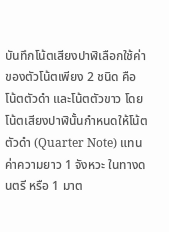บันทึกโน้ตเสียงปาฬิเลือกใช้ค่าของตัวโน้ตเพียง 2 ชนิด คือ โน้ตตัวดำ และโน้ตตัวขาว โดยโน้ตเสียงปาฬินั้นกำหนดให้โน้ตตัวดำ (Quarter Note) แทนค่าความยาว 1 จังหวะ ในทางดนตรี หรือ 1 มาต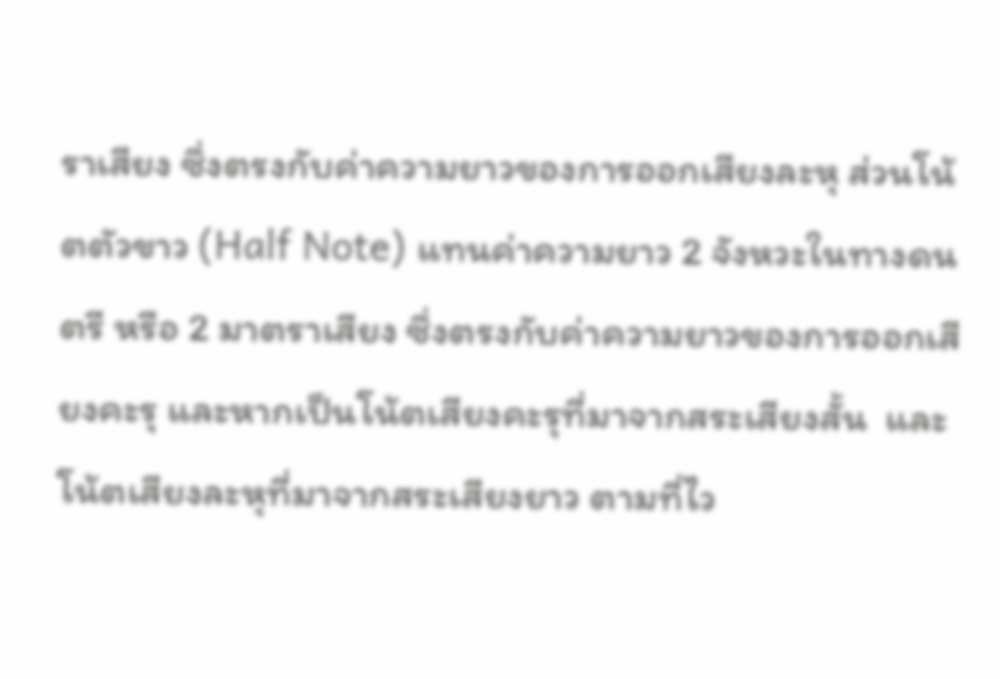ราเสียง ซึ่งตรงกับค่าความยาวของการออกเสียงละหุ ส่วนโน้ตตัวขาว (Half Note) แทนค่าความยาว 2 จังหวะในทางดนตรี หรือ 2 มาตราเสียง ซึ่งตรงกับค่าความยาวของการออกเสียงคะรุ และหากเป็นโน้ตเสียงคะรุที่มาจากสระเสียงสั้น  และโน้ตเสียงละหุที่มาจากสระเสียงยาว ตามที่ไว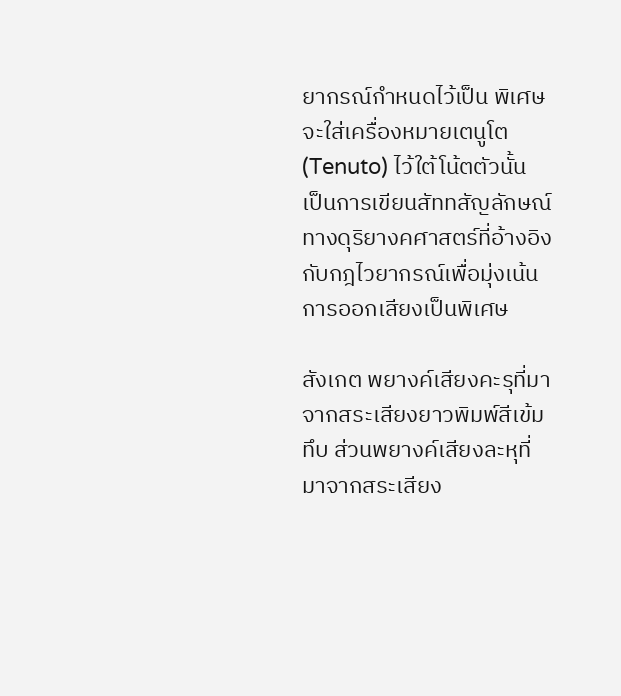ยากรณ์กำหนดไว้เป็น พิเศษ จะใส่เครื่องหมายเตนูโต (Tenuto) ไว้ใต้โน้ตตัวนั้น  เป็นการเขียนสัททสัญลักษณ์ทางดุริยางคศาสตร์ที่อ้างอิงกับกฎไวยากรณ์เพื่อมุ่งเน้นการออกเสียงเป็นพิเศษ

สังเกต พยางค์เสียงคะรุที่มาจากสระเสียงยาวพิมพ์สีเข้มทึบ ส่วนพยางค์เสียงละหุที่มาจากสระเสียง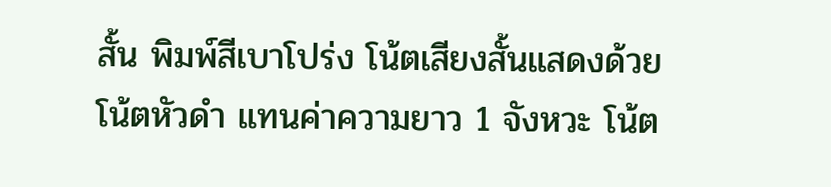สั้น พิมพ์สีเบาโปร่ง โน้ตเสียงสั้นแสดงด้วยโน้ตหัวดำ แทนค่าความยาว 1 จังหวะ โน้ต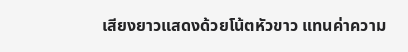เสียงยาวแสดงด้วยโน้ตหัวขาว แทนค่าความ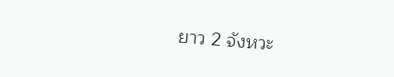ยาว 2 จังหวะ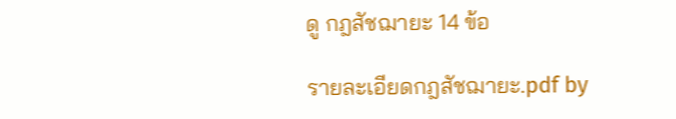ดู กฎสัชฌายะ 14 ข้อ

รายละเอียดกฎสัชฌายะ.pdf by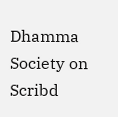Dhamma Society on Scribd